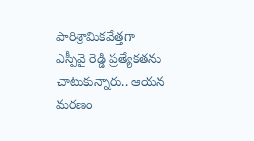పారిశ్రామికవేత్తగా ఎస్పీవై రెడ్డి ప్రత్యేకతను చాటుకున్నారు.. ఆయన మరణం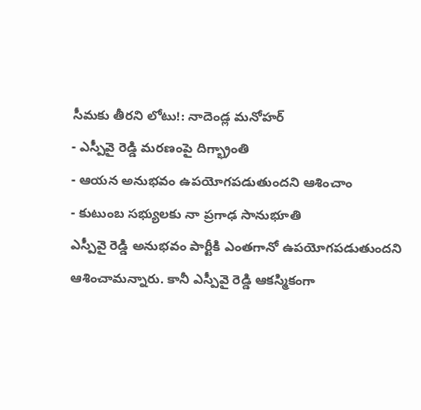సీమకు తీరని లోటు!: నాదెండ్ల మనోహర్
- ఎస్పీవై రెడ్డి మరణంపై దిగ్భ్రాంతి
- ఆయన అనుభవం ఉపయోగపడుతుందని ఆశించాం
- కుటుంబ సభ్యులకు నా ప్రగాఢ సానుభూతి
ఎస్పీవై రెడ్డి అనుభవం పార్టీకి ఎంతగానో ఉపయోగపడుతుందని ఆశించామన్నారు. కానీ ఎస్పీవై రెడ్డి ఆకస్మికంగా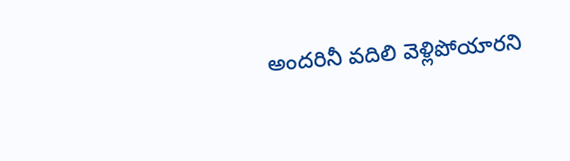అందరినీ వదిలి వెళ్లిపోయారని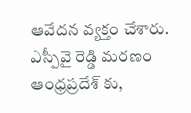ఆవేదన వ్యక్తం చేశారు. ఎస్పీవై రెడ్డి మరణం ఆంధ్రప్రదేశ్ కు,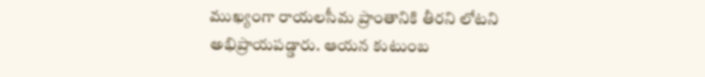ముఖ్యంగా రాయలసీమ ప్రాంతానికి తీరని లోటని అభిప్రాయపడ్డారు. ఆయన కుటుంబ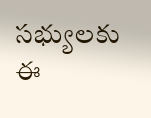సభ్యులకు ఈ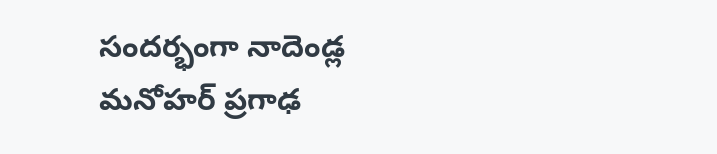సందర్భంగా నాదెండ్ల మనోహర్ ప్రగాఢ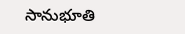సానుభూతి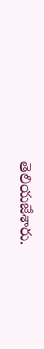తెలియజేశారు.